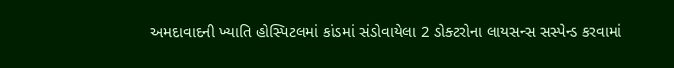અમદાવાદની ખ્યાતિ હોસ્પિટલમાં કાંડમાં સંડોવાયેલા 2 ડોક્ટરોના લાયસન્સ સસ્પેન્ડ કરવામાં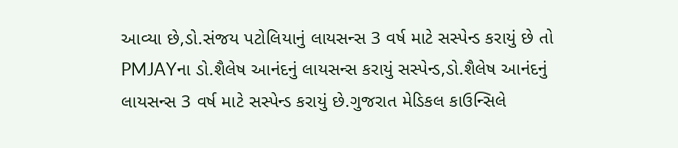આવ્યા છે,ડો.સંજય પટોલિયાનું લાયસન્સ 3 વર્ષ માટે સસ્પેન્ડ કરાયું છે તો PMJAYના ડો.શૈલેષ આનંદનું લાયસન્સ કરાયું સસ્પેન્ડ,ડો.શૈલેષ આનંદનું લાયસન્સ 3 વર્ષ માટે સસ્પેન્ડ કરાયું છે.ગુજરાત મેડિકલ કાઉન્સિલે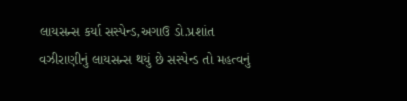લાયસન્સ કર્યા સસ્પેન્ડ,અગાઉ ડો.પ્રશાંત વઝીરાણીનું લાયસન્સ થયું છે સસ્પેન્ડ તો મહત્વનું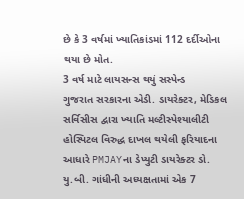છે કે 3 વર્ષમાં ખ્યાતિકાંડમાં 112 દર્દીઓના થયા છે મોત.
3 વર્ષ માટે લાયસન્સ થયું સસ્પેન્ડ
ગુજરાત સરકારના એડી. ડાયરેક્ટર, મેડિકલ સર્વિસીસ દ્વારા ખ્યાતિ મલ્ટીસ્પેશ્યાલીટી હોસ્પિટલ વિરુદ્ધ દાખલ થયેલી ફરિયાદના આધારે PMJAYના ડેપ્યુટી ડાયરેક્ટર ડો. યુ.બી. ગાંધીની અધ્યક્ષતામાં એક 7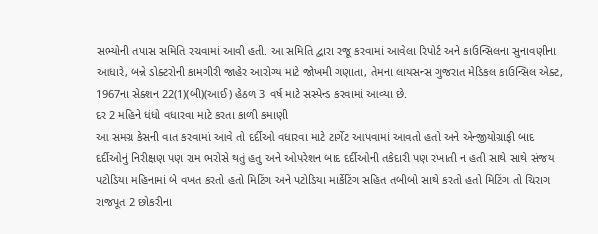સભ્યોની તપાસ સમિતિ રચવામાં આવી હતી. આ સમિતિ દ્વારા રજૂ કરવામાં આવેલા રિપોર્ટ અને કાઉન્સિલના સુનાવણીના આધારે, બન્ને ડોક્ટરોની કામગીરી જાહેર આરોગ્ય માટે જોખમી ગણાતા, તેમના લાયસન્સ ગુજરાત મેડિકલ કાઉન્સિલ એક્ટ, 1967ના સેક્શન 22(1)(બી)(આઈ) હેઠળ 3 વર્ષ માટે સસ્પેન્ડ કરવામાં આવ્યા છે.
દર 2 મહિને ધંધો વધારવા માટે કરતા કાળી કમાણી
આ સમગ્ર કેસની વાત કરવામાં આવે તો દર્દીઓ વધારવા માટે ટાર્ગેટ આપવામાં આવતો હતો અને એન્જીયોગ્રાફી બાદ દર્દીઓનું નિરીક્ષણ પણ રામ ભરોસે થતું હતુ અને ઓપરેશન બાદ દર્દીઓની તકેદારી પણ રખાતી ન હતી સાથે સાથે સંજય પટોડિયા મહિનામાં બે વખત કરતો હતો મિટિંગ અને પટોડિયા માર્કેટિંગ સહિત તબીબો સાથે કરતો હતો મિટિંગ તો ચિરાગ રાજપૂત 2 છોકરીના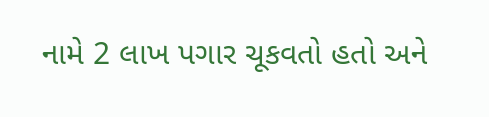નામે 2 લાખ પગાર ચૂકવતો હતો અને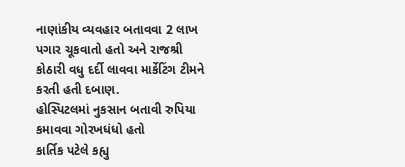નાણાંકીય વ્યવહાર બતાવવા 2 લાખ પગાર ચૂકવાતો હતો અને રાજશ્રી કોઠારી વધુ દર્દી લાવવા માર્કેટિંગ ટીમને કરતી હતી દબાણ.
હોસ્પિટલમાં નુકસાન બતાવી રુપિયા કમાવવા ગોરખધંધો હતો
કાર્તિક પટેલે કહ્યુ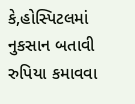કે,હોસ્પિટલમાં નુકસાન બતાવી રુપિયા કમાવવા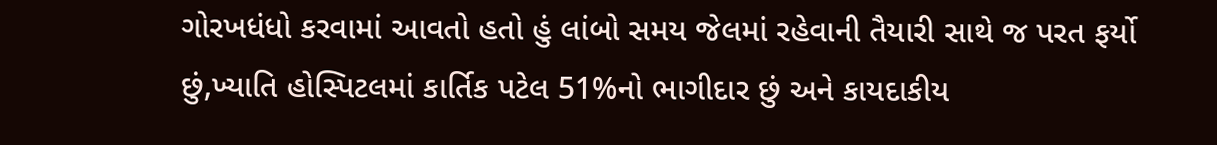ગોરખધંધો કરવામાં આવતો હતો હું લાંબો સમય જેલમાં રહેવાની તૈયારી સાથે જ પરત ફર્યો છું,ખ્યાતિ હોસ્પિટલમાં કાર્તિક પટેલ 51%નો ભાગીદાર છું અને કાયદાકીય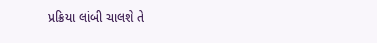પ્રક્રિયા લાંબી ચાલશે તે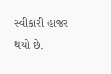સ્વીકારી હાજર થયો છે.